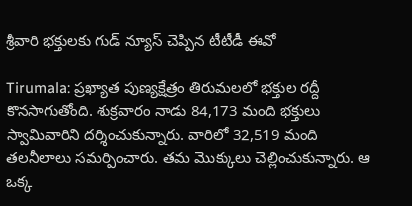శ్రీవారి భక్తులకు గుడ్ న్యూస్ చెప్పిన టీటీడీ ఈవో

Tirumala: ప్రఖ్యాత పుణ్యక్షేత్రం తిరుమలలో భక్తుల రద్దీ కొనసాగుతోంది. శుక్రవారం నాడు 84,173 మంది భక్తులు స్వామివారిని దర్శించుకున్నారు. వారిలో 32,519 మంది తలనీలాలు సమర్పించారు. తమ మొక్కులు చెల్లించుకున్నారు. ఆ ఒక్క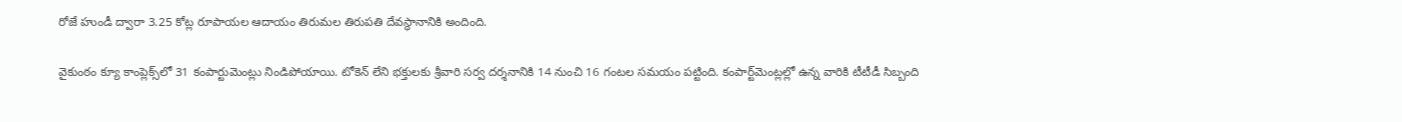రోజే హుండీ ద్వారా 3.25 కోట్ల రూపాయల ఆదాయం తిరుమల తిరుపతి దేవస్థానానికి అందింది.

వైకుంఠం క్యూ కాంప్లెక్స్‌లో 31 కంపార్టుమెంట్లు నిండిపోయాయి. టోకెన్‌ లేని భక్తులకు శ్రీవారి సర్వ దర్శనానికి 14 నుంచి 16 గంటల సమయం పట్టింది. కంపార్ట్‌మెంట్లల్లో ఉన్న వారికి టీటీడీ సిబ్బంది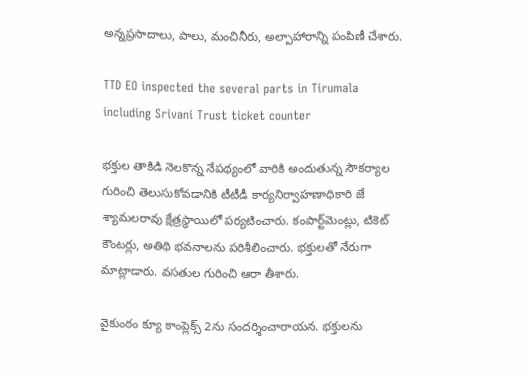అన్నప్రసాదాలు, పాలు, మంచినీరు, అల్పాహారాన్ని పంపిణీ చేశారు.

TTD EO inspected the several parts in Tirumala including Srivani Trust ticket counter

భక్తుల తాకిడి నెలకొన్న నేపథ్యంలో వారికి అందుతున్న సౌకర్యాల గురించి తెలుసుకోవడానికి టీటీడీ కార్యనిర్వాహణాధికారి జే శ్యామలరావు క్షేత్రస్థాయిలో పర్యటించారు. కంపార్ట్‌మెంట్లు, టికెట్ కౌంటర్లు, అతిథి భవనాలను పరిశీలించారు. భక్తులతో నేరుగా మాట్లాడారు. వసతుల గురించి ఆరా తీశారు.

వైకుంఠం క్యూ కాంప్లెక్స్ 2ను సందర్శించారాయన. భక్తులను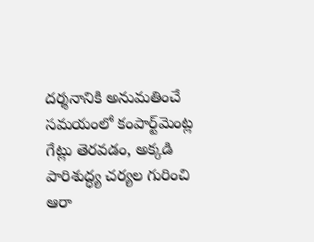దర్శనానికి అనుమతించే సమయంలో కంపార్ట్‌మెంట్ల గేట్లు తెరవడం, అక్కడి పారిశుద్ధ్య చర్యల గురించి ఆరా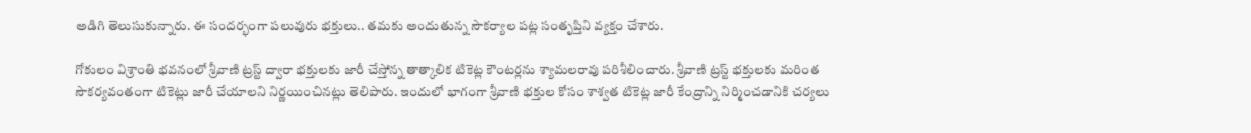అడిగి తెలుసుకున్నారు. ఈ సందర్భంగా పలువురు భక్తులు.. తమకు అందుతున్న సౌకర్యాల పట్ల సంతృప్తిని వ్యక్తం చేశారు.

గోకులం విశ్రాంతి భవనంలో శ్రీవాణి ట్రస్ట్ ద్వారా భక్తులకు జారీ చేస్తోన్న తాత్కాలిక టికెట్ల కౌంటర్లను శ్యామలరావు పరిశీలించారు. శ్రీవాణి ట్రస్ట్ భక్తులకు మరింత సౌకర్యవంతంగా టికెట్లు జారీ చేయాలని నిర్ణయించినట్లు తెలిపారు. ఇందులో భాగంగా శ్రీవాణి భక్తుల కోసం శాశ్వత టికెట్ల జారీ కేంద్రాన్ని నిర్మించడానికి చర్యలు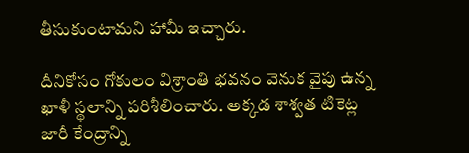తీసుకుంటామని హామీ ఇచ్చారు.

దీనికోసం గోకులం విశ్రాంతి భవనం వెనుక వైపు ఉన్న ఖాళీ స్థలాన్ని పరిశీలించారు. అక్కడ శాశ్వత టికెట్ల జారీ కేంద్రాన్ని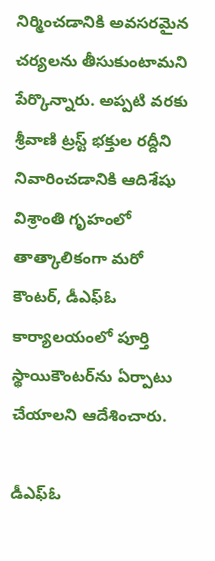నిర్మించడానికి అవసరమైన చర్యలను తీసుకుంటామని పేర్కొన్నారు. అప్పటి వరకు శ్రీవాణి ట్రస్ట్ భక్తుల రద్దీని నివారించడానికి ఆదిశేషు విశ్రాంతి గృహంలో తాత్కాలికంగా మరో కౌంటర్, డీఎఫ్ఓ కార్యాలయంలో పూర్తి స్థాయికౌంటర్‌ను ఏర్పాటు చేయాలని ఆదేశించారు.

డీఎఫ్ఓ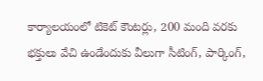కార్యాలయంలో టికెట్ కౌంటర్లు, 200 మంది వరకు భక్తులు వేచి ఉండేందుకు వీలుగా సీటింగ్, పార్కింగ్,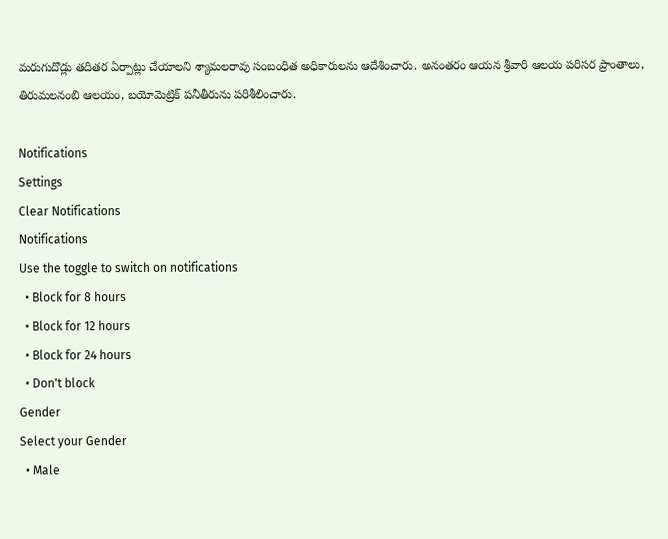మరుగుదొడ్లు తదితర ఏర్పాట్లు చేయాలని శ్యామలరావు సంబంధిత అధికారులను ఆదేశించారు. అనంతరం ఆయన శ్రీవారి ఆలయ పరిసర ప్రాంతాలు, తిరుమలనంబి ఆలయం, బయోమెట్రిక్ పనీతీరును పరిశీలించారు.

Notifications
Settings
Clear Notifications
Notifications
Use the toggle to switch on notifications
  • Block for 8 hours
  • Block for 12 hours
  • Block for 24 hours
  • Don't block
Gender
Select your Gender
  • Male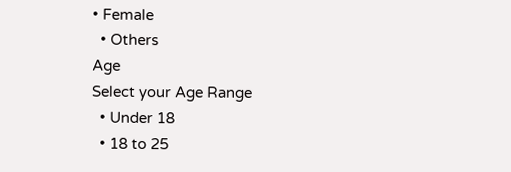• Female
  • Others
Age
Select your Age Range
  • Under 18
  • 18 to 25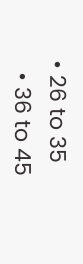• 26 to 35
  • 36 to 45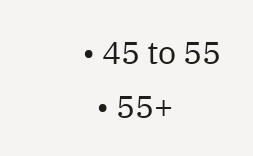• 45 to 55
  • 55+